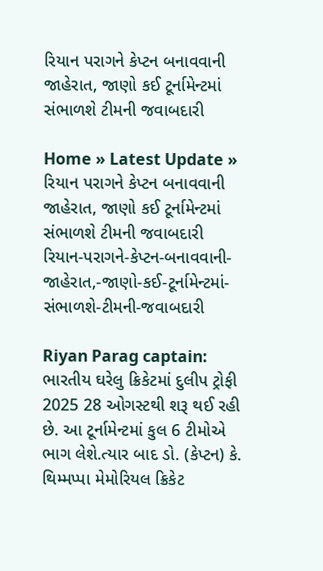રિયાન પરાગને કેપ્ટન બનાવવાની જાહેરાત, જાણો કઈ ટૂર્નામેન્ટમાં સંભાળશે ટીમની જવાબદારી

Home » Latest Update » રિયાન પરાગને કેપ્ટન બનાવવાની જાહેરાત, જાણો કઈ ટૂર્નામેન્ટમાં સંભાળશે ટીમની જવાબદારી
રિયાન-પરાગને-કેપ્ટન-બનાવવાની-જાહેરાત,-જાણો-કઈ-ટૂર્નામેન્ટમાં-સંભાળશે-ટીમની-જવાબદારી

Riyan Parag captain: ભારતીય ઘરેલુ ક્રિકેટમાં દુલીપ ટ્રોફી 2025 28 ઓગસ્ટથી શરૂ થઈ રહી છે. આ ટૂર્નામેન્ટમાં કુલ 6 ટીમોએ ભાગ લેશે.ત્યાર બાદ ડો. (કેપ્ટન) કે. થિમ્મપ્પા મેમોરિયલ ક્રિકેટ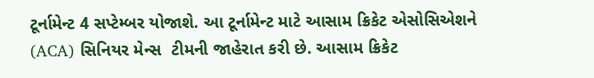ટૂર્નામેન્ટ 4 સપ્ટેમ્બર યોજાશે. આ ટૂર્નામેન્ટ માટે આસામ ક્રિકેટ એસોસિએશને (ACA) સિનિયર મેન્સ  ટીમની જાહેરાત કરી છે. આસામ ક્રિકેટ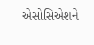એસોસિએશને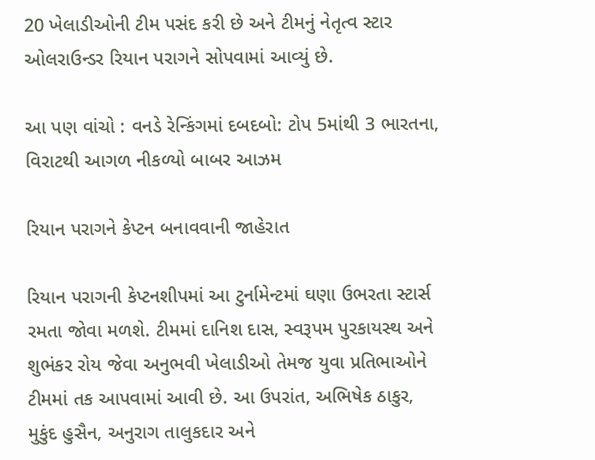20 ખેલાડીઓની ટીમ પસંદ કરી છે અને ટીમનું નેતૃત્વ સ્ટાર ઓલરાઉન્ડર રિયાન પરાગને સોપવામાં આવ્યું છે.

આ પણ વાંચો : વનડે રેન્કિંગમાં દબદબો: ટોપ 5માંથી 3 ભારતના, વિરાટથી આગળ નીકળ્યો બાબર આઝમ

રિયાન પરાગને કેપ્ટન બનાવવાની જાહેરાત

રિયાન પરાગની કેપ્ટનશીપમાં આ ટુર્નામેન્ટમાં ઘણા ઉભરતા સ્ટાર્સ રમતા જોવા મળશે. ટીમમાં દાનિશ દાસ, સ્વરૂપમ પુરકાયસ્થ અને શુભંકર રોય જેવા અનુભવી ખેલાડીઓ તેમજ યુવા પ્રતિભાઓને ટીમમાં તક આપવામાં આવી છે. આ ઉપરાંત, અભિષેક ઠાકુર, મુકુંદ હુસૈન, અનુરાગ તાલુકદાર અને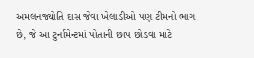અમલનજ્યોતિ દાસ જેવા ખેલાડીઓ પણ ટીમનો ભાગ છે, જે આ ટુર્નામેન્ટમાં પોતાની છાપ છોડવા માટે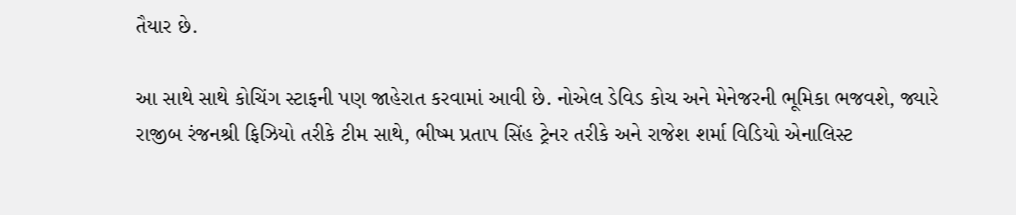તૈયાર છે.

આ સાથે સાથે કોચિંગ સ્ટાફની પણ જાહેરાત કરવામાં આવી છે. નોએલ ડેવિડ કોચ અને મેનેજરની ભૂમિકા ભજવશે, જ્યારે રાજીબ રંજનશ્રી ફિઝિયો તરીકે ટીમ સાથે, ભીષ્મ પ્રતાપ સિંહ ટ્રેનર તરીકે અને રાજેશ શર્મા વિડિયો એનાલિસ્ટ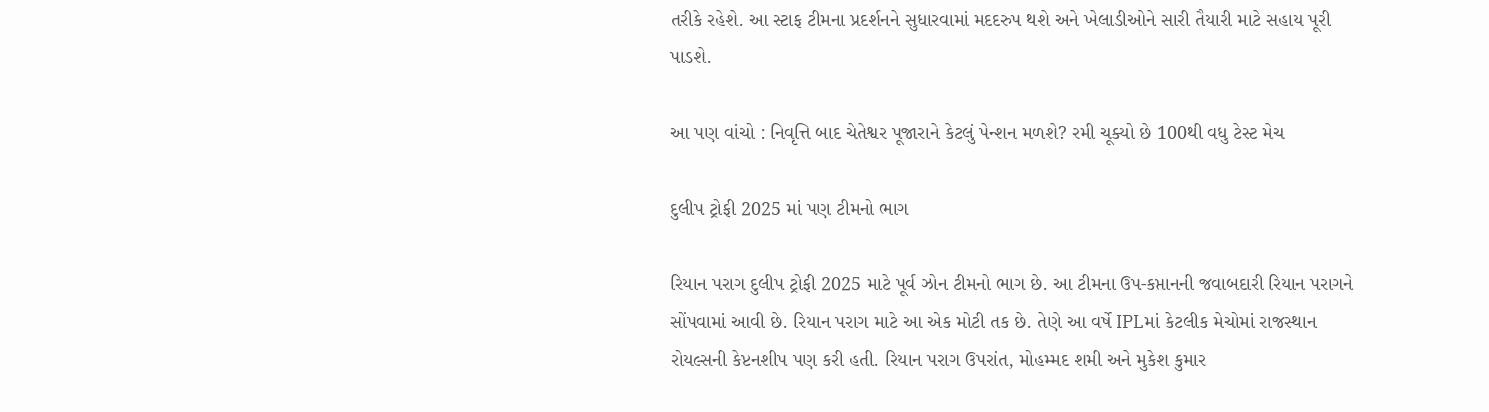તરીકે રહેશે. આ સ્ટાફ ટીમના પ્રદર્શનને સુધારવામાં મદદરુપ થશે અને ખેલાડીઓને સારી તૈયારી માટે સહાય પૂરી પાડશે.

આ પણ વાંચો : નિવૃત્તિ બાદ ચેતેશ્વર પૂજારાને કેટલું પેન્શન મળશે? રમી ચૂક્યો છે 100થી વધુ ટેસ્ટ મેચ

દુલીપ ટ્રોફી 2025 માં પણ ટીમનો ભાગ

રિયાન પરાગ દુલીપ ટ્રોફી 2025 માટે પૂર્વ ઝોન ટીમનો ભાગ છે. આ ટીમના ઉપ-કપ્તાનની જવાબદારી રિયાન પરાગને સોંપવામાં આવી છે. રિયાન પરાગ માટે આ એક મોટી તક છે. તેણે આ વર્ષે IPLમાં કેટલીક મેચોમાં રાજસ્થાન રોયલ્સની કેપ્ટનશીપ પણ કરી હતી. રિયાન પરાગ ઉપરાંત, મોહમ્મદ શમી અને મુકેશ કુમાર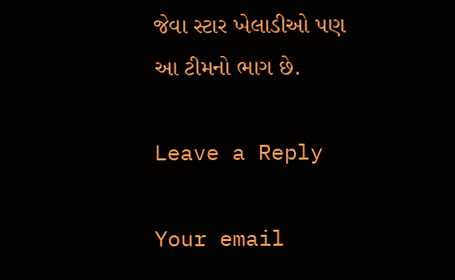જેવા સ્ટાર ખેલાડીઓ પણ આ ટીમનો ભાગ છે.

Leave a Reply

Your email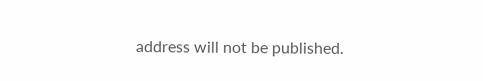address will not be published.